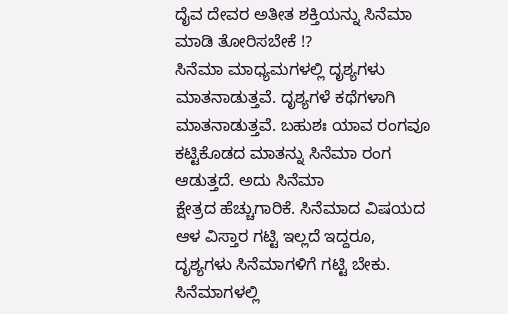ದೈವ ದೇವರ ಅತೀತ ಶಕ್ತಿಯನ್ನು ಸಿನೆಮಾ ಮಾಡಿ ತೋರಿಸಬೇಕೆ !?
ಸಿನೆಮಾ ಮಾಧ್ಯಮಗಳಲ್ಲಿ ದೃಶ್ಯಗಳು
ಮಾತನಾಡುತ್ತವೆ. ದೃಶ್ಯಗಳೆ ಕಥೆಗಳಾಗಿ
ಮಾತನಾಡುತ್ತವೆ. ಬಹುಶಃ ಯಾವ ರಂಗವೂ ಕಟ್ಟಿಕೊಡದ ಮಾತನ್ನು ಸಿನೆಮಾ ರಂಗ ಆಡುತ್ತದೆ. ಅದು ಸಿನೆಮಾ
ಕ್ಷೇತ್ರದ ಹೆಚ್ಚುಗಾರಿಕೆ. ಸಿನೆಮಾದ ವಿಷಯದ ಆಳ ವಿಸ್ತಾರ ಗಟ್ಟಿ ಇಲ್ಲದೆ ಇದ್ದರೂ,
ದೃಶ್ಯಗಳು ಸಿನೆಮಾಗಳಿಗೆ ಗಟ್ಟಿ ಬೇಕು. ಸಿನೆಮಾಗಳಲ್ಲಿ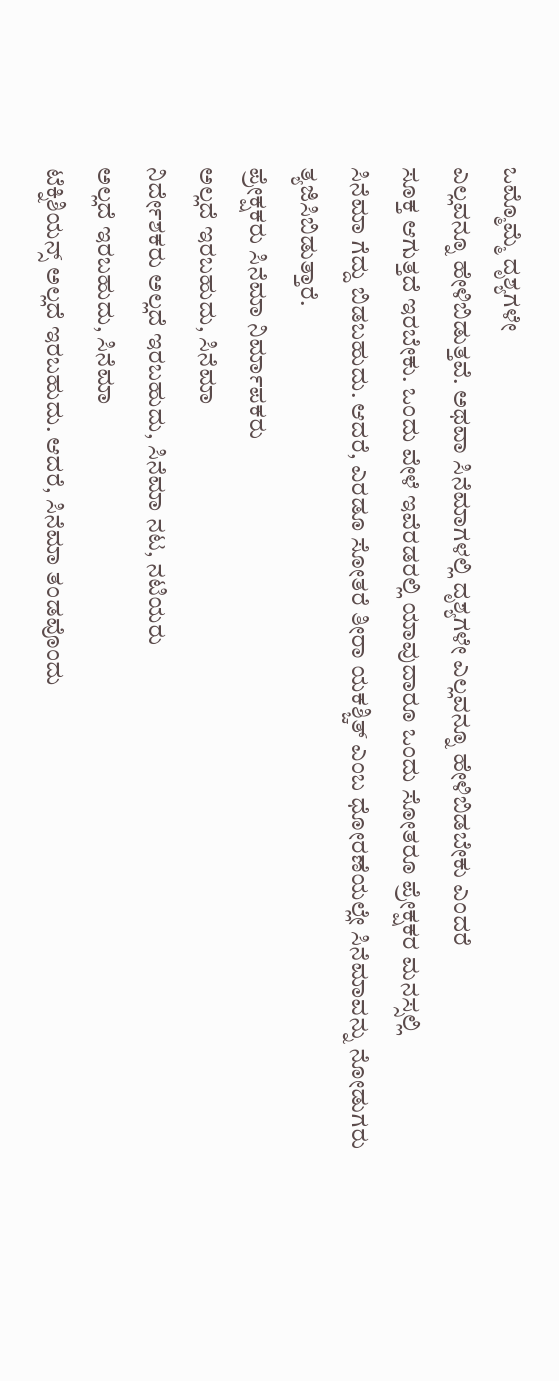ಒಮ್ಮೊಮ್ಮೆ ದೃಶ್ಯಗಳೇ
ಎಲ್ಲವನ್ನೂ ಹೇಳಿಬಿಡುತ್ತವೆ. ಅಥವಾ ಸಿನೆಮಾಗಳಲ್ಲಿ ದೃಶ್ಯಗಳೇ ಎಲ್ಲವನ್ನೂ ಹೇಳಿಬಿಡಬೇಕು ಎಂದರೆ
ಸೂಕ್ತ ಆಗುತ್ತದೆ ಇರಬೇಕು. ಒಂದು ವೇಳೆ ಇವೆರಡರಲ್ಲಿ ಯಾವುದಾರೂ ಒಂದು ಸೋತರೂ ಪ್ರೇಕ್ಷಕರ ಮನಸ್ಸಲ್ಲಿ
ಸಿನೆಮಾ ಗೆದ್ದು ಬಿಡಬಹುದು. ಆದರೆ, ಎರಡೂ ಸೋತರೆ ತೀರಾ ಯಕಶ್ಚಿತ್ ಎಂಬ ಧೋರಣೆಯಲ್ಲೇ ಸಿನೆಮಾವನ್ನು ನೋಡುಗರು
ತ್ಯಜಿಸಿಬಿಡುತ್ತಾರೆ.
ಪ್ರೇಕ್ಷಕರು ಸಿನೆಮಾ ನಿರ್ಮಾಪಕರು
ಅಲ್ಲದೆ ಇರಬಹುದು, ಸಿನೆಮಾ
ನಿರ್ದೇಶಕರು ಅಲ್ಲದೆ ಇರಬಹುದು, ಸಿನೆಮಾ ನಟ, ನಟಿಯರು
ಅಲ್ಲದೆ ಇರಬಹುದು, ಸಿನೆಮಾ
ಟೆಕ್ನಿಶಿಯನ್ಸ್ ಅಲ್ಲದೆ ಇರಬಹುದು. ಆದರೆ, ಸಿನೆಮಾ ತಂಡವೊಂದು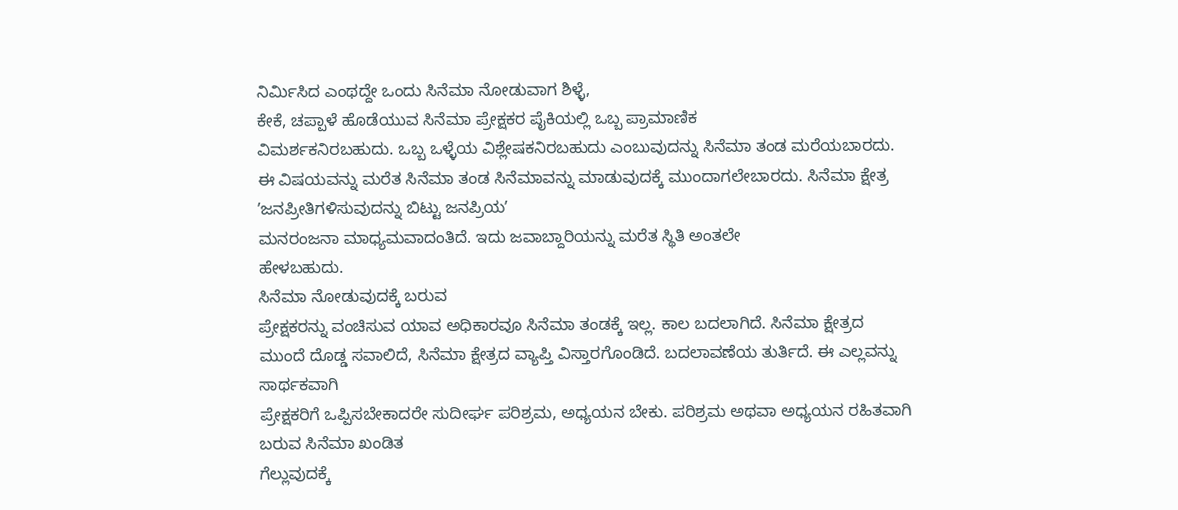ನಿರ್ಮಿಸಿದ ಎಂಥದ್ದೇ ಒಂದು ಸಿನೆಮಾ ನೋಡುವಾಗ ಶಿಳ್ಳೆ,
ಕೇಕೆ, ಚಪ್ಪಾಳೆ ಹೊಡೆಯುವ ಸಿನೆಮಾ ಪ್ರೇಕ್ಷಕರ ಪೈಕಿಯಲ್ಲಿ ಒಬ್ಬ ಪ್ರಾಮಾಣಿಕ
ವಿಮರ್ಶಕನಿರಬಹುದು. ಒಬ್ಬ ಒಳ್ಳೆಯ ವಿಶ್ಲೇಷಕನಿರಬಹುದು ಎಂಬುವುದನ್ನು ಸಿನೆಮಾ ತಂಡ ಮರೆಯಬಾರದು.
ಈ ವಿಷಯವನ್ನು ಮರೆತ ಸಿನೆಮಾ ತಂಡ ಸಿನೆಮಾವನ್ನು ಮಾಡುವುದಕ್ಕೆ ಮುಂದಾಗಲೇಬಾರದು. ಸಿನೆಮಾ ಕ್ಷೇತ್ರ
ʼಜನಪ್ರೀತಿಗಳಿಸುವುದನ್ನು ಬಿಟ್ಟು ಜನಪ್ರಿಯʼ
ಮನರಂಜನಾ ಮಾಧ್ಯಮವಾದಂತಿದೆ. ಇದು ಜವಾಬ್ದಾರಿಯನ್ನು ಮರೆತ ಸ್ಥಿತಿ ಅಂತಲೇ
ಹೇಳಬಹುದು.
ಸಿನೆಮಾ ನೋಡುವುದಕ್ಕೆ ಬರುವ
ಪ್ರೇಕ್ಷಕರನ್ನು ವಂಚಿಸುವ ಯಾವ ಅಧಿಕಾರವೂ ಸಿನೆಮಾ ತಂಡಕ್ಕೆ ಇಲ್ಲ. ಕಾಲ ಬದಲಾಗಿದೆ. ಸಿನೆಮಾ ಕ್ಷೇತ್ರದ
ಮುಂದೆ ದೊಡ್ಡ ಸವಾಲಿದೆ, ಸಿನೆಮಾ ಕ್ಷೇತ್ರದ ವ್ಯಾಪ್ತಿ ವಿಸ್ತಾರಗೊಂಡಿದೆ. ಬದಲಾವಣೆಯ ತುರ್ತಿದೆ. ಈ ಎಲ್ಲವನ್ನು ಸಾರ್ಥಕವಾಗಿ
ಪ್ರೇಕ್ಷಕರಿಗೆ ಒಪ್ಪಿಸಬೇಕಾದರೇ ಸುದೀರ್ಘ ಪರಿಶ್ರಮ, ಅಧ್ಯಯನ ಬೇಕು. ಪರಿಶ್ರಮ ಅಥವಾ ಅಧ್ಯಯನ ರಹಿತವಾಗಿ ಬರುವ ಸಿನೆಮಾ ಖಂಡಿತ
ಗೆಲ್ಲುವುದಕ್ಕೆ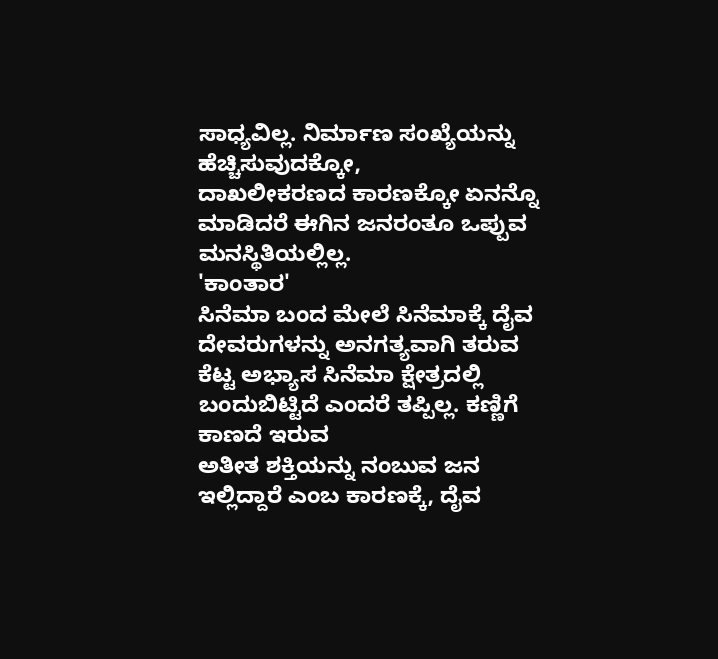ಸಾಧ್ಯವಿಲ್ಲ. ನಿರ್ಮಾಣ ಸಂಖ್ಯೆಯನ್ನು ಹೆಚ್ಚಿಸುವುದಕ್ಕೋ,
ದಾಖಲೀಕರಣದ ಕಾರಣಕ್ಕೋ ಏನನ್ನೊ ಮಾಡಿದರೆ ಈಗಿನ ಜನರಂತೂ ಒಪ್ಪುವ ಮನಸ್ಥಿತಿಯಲ್ಲಿಲ್ಲ.
'ಕಾಂತಾರ'
ಸಿನೆಮಾ ಬಂದ ಮೇಲೆ ಸಿನೆಮಾಕ್ಕೆ ದೈವ ದೇವರುಗಳನ್ನು ಅನಗತ್ಯವಾಗಿ ತರುವ
ಕೆಟ್ಟ ಅಭ್ಯಾಸ ಸಿನೆಮಾ ಕ್ಷೇತ್ರದಲ್ಲಿ ಬಂದುಬಿಟ್ಟಿದೆ ಎಂದರೆ ತಪ್ಪಿಲ್ಲ. ಕಣ್ಣಿಗೆ ಕಾಣದೆ ಇರುವ
ಅತೀತ ಶಕ್ತಿಯನ್ನು ನಂಬುವ ಜನ ಇಲ್ಲಿದ್ದಾರೆ ಎಂಬ ಕಾರಣಕ್ಕೆ, ದೈವ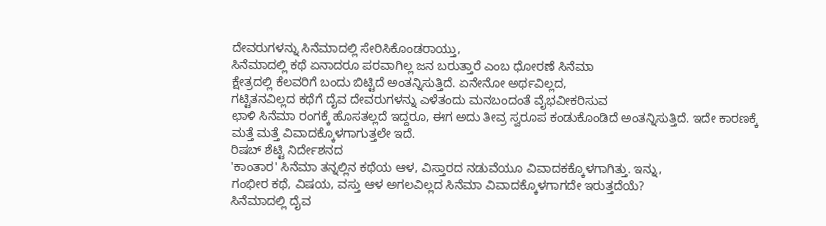ದೇವರುಗಳನ್ನು ಸಿನೆಮಾದಲ್ಲಿ ಸೇರಿಸಿಕೊಂಡರಾಯ್ತು,
ಸಿನೆಮಾದಲ್ಲಿ ಕಥೆ ಏನಾದರೂ ಪರವಾಗಿಲ್ಲ ಜನ ಬರುತ್ತಾರೆ ಎಂಬ ಧೋರಣೆ ಸಿನೆಮಾ
ಕ್ಷೇತ್ರದಲ್ಲಿ ಕೆಲವರಿಗೆ ಬಂದು ಬಿಟ್ಟಿದೆ ಅಂತನ್ನಿಸುತ್ತಿದೆ. ಏನೇನೋ ಅರ್ಥವಿಲ್ಲದ,
ಗಟ್ಟಿತನವಿಲ್ಲದ ಕಥೆಗೆ ದೈವ ದೇವರುಗಳನ್ನು ಎಳೆತಂದು ಮನಬಂದಂತೆ ವೈಭವೀಕರಿಸುವ
ಛಾಳಿ ಸಿನೆಮಾ ರಂಗಕ್ಕೆ ಹೊಸತಲ್ಲದೆ ಇದ್ದರೂ, ಈಗ ಅದು ತೀವ್ರ ಸ್ವರೂಪ ಕಂಡುಕೊಂಡಿದೆ ಅಂತನ್ನಿಸುತ್ತಿದೆ. ಇದೇ ಕಾರಣಕ್ಕೆ
ಮತ್ತೆ ಮತ್ತೆ ವಿವಾದಕ್ಕೊಳಗಾಗುತ್ತಲೇ ಇದೆ.
ರಿಷಬ್ ಶೆಟ್ಟಿ ನಿರ್ದೇಶನದ
'ಕಾಂತಾರ' ಸಿನೆಮಾ ತನ್ನಲ್ಲಿನ ಕಥೆಯ ಆಳ, ವಿಸ್ತಾರದ ನಡುವೆಯೂ ವಿವಾದಕಕ್ಕೊಳಗಾಗಿತ್ತು. ಇನ್ನು,
ಗಂಭೀರ ಕಥೆ, ವಿಷಯ, ವಸ್ತು ಆಳ ಅಗಲವಿಲ್ಲದ ಸಿನೆಮಾ ವಿವಾದಕ್ಕೊಳಗಾಗದೇ ಇರುತ್ತದೆಯೆ?
ಸಿನೆಮಾದಲ್ಲಿ ದೈವ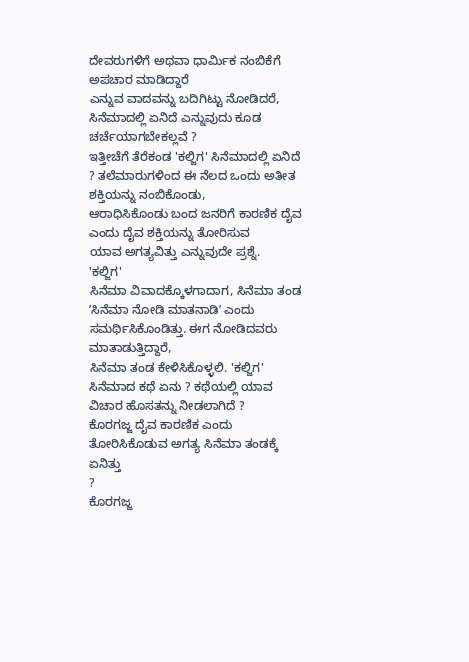ದೇವರುಗಳಿಗೆ ಅಥವಾ ಧಾರ್ಮಿಕ ನಂಬಿಕೆಗೆ ಅಪಚಾರ ಮಾಡಿದ್ದಾರೆ
ಎನ್ನುವ ವಾದವನ್ನು ಬದಿಗಿಟ್ಟು ನೋಡಿದರೆ, ಸಿನೆಮಾದಲ್ಲಿ ಏನಿದೆ ಎನ್ನುವುದು ಕೂಡ ಚರ್ಚೆಯಾಗಬೇಕಲ್ಲವೆ ?
ಇತ್ತೀಚೆಗೆ ತೆರೆಕಂಡ 'ಕಲ್ಜಿಗ' ಸಿನೆಮಾದಲ್ಲಿ ಏನಿದೆ ? ತಲೆಮಾರುಗಳಿಂದ ಈ ನೆಲದ ಒಂದು ಅತೀತ ಶಕ್ತಿಯನ್ನು ನಂಬಿಕೊಂಡು,
ಆರಾಧಿಸಿಕೊಂಡು ಬಂದ ಜನರಿಗೆ ಕಾರಣಿಕ ದೈವ ಎಂದು ದೈವ ಶಕ್ತಿಯನ್ನು ತೋರಿಸುವ
ಯಾವ ಅಗತ್ಯವಿತ್ತು ಎನ್ನುವುದೇ ಪ್ರಶ್ನೆ.
'ಕಲ್ಜಿಗ'
ಸಿನೆಮಾ ವಿವಾದಕ್ಕೊಳಗಾದಾಗ, ಸಿನೆಮಾ ತಂಡ ʼಸಿನೆಮಾ ನೋಡಿ ಮಾತನಾಡಿʼ ಎಂದು ಸಮರ್ಥಿಸಿಕೊಂಡಿತ್ತು. ಈಗ ನೋಡಿದವರು ಮಾತಾಡುತ್ತಿದ್ದಾರೆ,
ಸಿನೆಮಾ ತಂಡ ಕೇಳಿಸಿಕೊಳ್ಳಲಿ. 'ಕಲ್ಜಿಗ' ಸಿನೆಮಾದ ಕಥೆ ಏನು ? ಕಥೆಯಲ್ಲಿ ಯಾವ ವಿಚಾರ ಹೊಸತನ್ನು ನೀಡಲಾಗಿದೆ ?
ಕೊರಗಜ್ಜ ದೈವ ಕಾರಣಿಕ ಎಂದು ತೋರಿಸಿಕೊಡುವ ಅಗತ್ಯ ಸಿನೆಮಾ ತಂಡಕ್ಕೆ ಏನಿತ್ತು
?
ಕೊರಗಜ್ಜ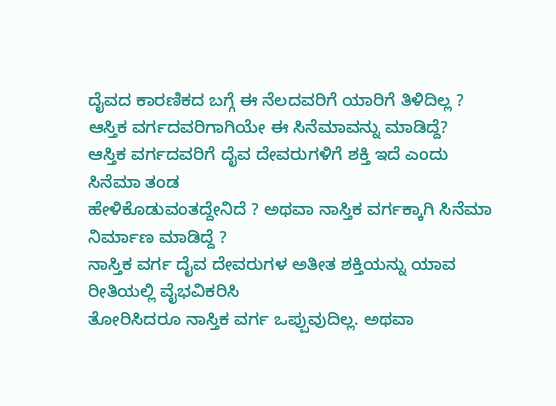ದೈವದ ಕಾರಣಿಕದ ಬಗ್ಗೆ ಈ ನೆಲದವರಿಗೆ ಯಾರಿಗೆ ತಿಳಿದಿಲ್ಲ ?
ಆಸ್ತಿಕ ವರ್ಗದವರಿಗಾಗಿಯೇ ಈ ಸಿನೆಮಾವನ್ನು ಮಾಡಿದ್ದೆ?
ಆಸ್ತಿಕ ವರ್ಗದವರಿಗೆ ದೈವ ದೇವರುಗಳಿಗೆ ಶಕ್ತಿ ಇದೆ ಎಂದು ಸಿನೆಮಾ ತಂಡ
ಹೇಳಿಕೊಡುವಂತದ್ದೇನಿದೆ ? ಅಥವಾ ನಾಸ್ತಿಕ ವರ್ಗಕ್ಕಾಗಿ ಸಿನೆಮಾ ನಿರ್ಮಾಣ ಮಾಡಿದ್ದೆ ?
ನಾಸ್ತಿಕ ವರ್ಗ ದೈವ ದೇವರುಗಳ ಅತೀತ ಶಕ್ತಿಯನ್ನು ಯಾವ ರೀತಿಯಲ್ಲಿ ವೈಭವಿಕರಿಸಿ
ತೋರಿಸಿದರೂ ನಾಸ್ತಿಕ ವರ್ಗ ಒಪ್ಪುವುದಿಲ್ಲ. ಅಥವಾ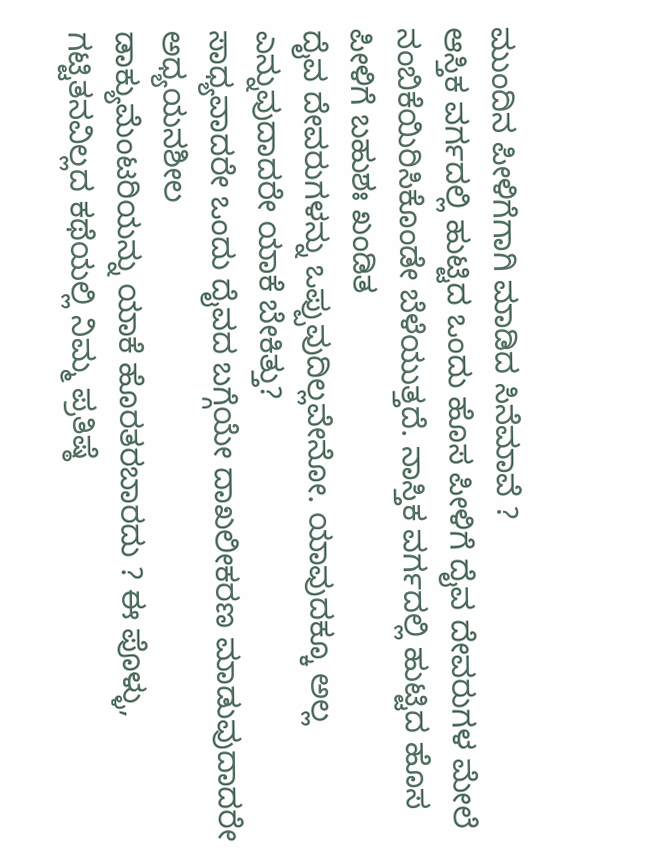ಮುಂದಿನ ಪೀಳಿಗೆಗಾಗಿ ಮಾಡಿದ ಸಿನೆಮಾವೆ ?
ಆಸ್ತಿಕ ವರ್ಗದಲ್ಲಿ ಹುಟ್ಟಿದ ಒಂದು ಹೊಸ ಪೀಳಿಗೆ ದೈವ ದೇವರುಗಳ ಮೇಲೆ
ನಂಬಿಕೆಯಿರಿಸಿಕೊಂಡೇ ಬೆಳೆಯುತ್ತದೆ. ನಾಸ್ತಿಕ ವರ್ಗದಲ್ಲಿ ಹುಟ್ಟಿದ ಹೊಸ ಪೀಳಿಗೆ ಬಹುಶಃ ಖಂಡಿತ
ದೈವ ದೇವರುಗಳನ್ನು ಒಪ್ಪುವುದಿಲ್ಲವೇನೋ. ಯಾವುದಕ್ಕೂ ಅಲ್ಲ ಎನ್ನುವುದಾದರೇ ಯಾಕೆ ಬೇಕಿತ್ತು?
ಸಾಧ್ಯವಾದರೇ ಒಂದು ದೈವದ ಬಗ್ಗೆಯೇ ದಾಖಲೀಕರಣ ಮಾಡುವುದಾದರೇ ಅಧ್ಯಯನಶೀಲ
ಡಾಕ್ಯುಮೆಂಟರಿಯನ್ನು ಯಾಕೆ ಹೊರತರಬಾರದು ? ಈ ಪೊಳ್ಳು, ಗಟ್ಟಿತನವಿಲ್ಲದ ಕಥೆಯಲ್ಲಿ ನಿಮ್ಮ ಪ್ರತಿಷ್ಠೆ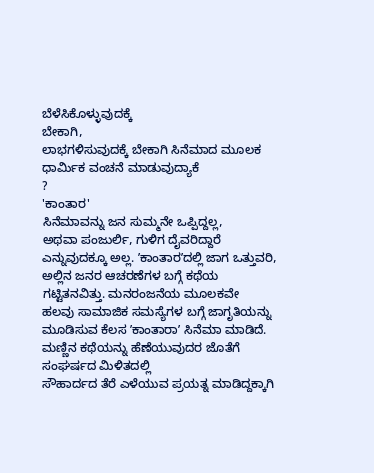ಬೆಳೆಸಿಕೊಳ್ಳುವುದಕ್ಕೆ
ಬೇಕಾಗಿ,
ಲಾಭಗಳಿಸುವುದಕ್ಕೆ ಬೇಕಾಗಿ ಸಿನೆಮಾದ ಮೂಲಕ ಧಾರ್ಮಿಕ ವಂಚನೆ ಮಾಡುವುದ್ಯಾಕೆ
?
'ಕಾಂತಾರ'
ಸಿನೆಮಾವನ್ನು ಜನ ಸುಮ್ಮನೇ ಒಪ್ಪಿದ್ದಲ್ಲ,
ಅಥವಾ ಪಂಜುರ್ಲಿ, ಗುಳಿಗ ದೈವರಿದ್ದಾರೆ ಎನ್ನುವುದಕ್ಕೂ ಅಲ್ಲ. ʼಕಾಂತಾರʼದಲ್ಲಿ ಜಾಗ ಒತ್ತುವರಿ, ಅಲ್ಲಿನ ಜನರ ಆಚರಣೆಗಳ ಬಗ್ಗೆ ಕಥೆಯ ಗಟ್ಟಿತನವಿತ್ತು. ಮನರಂಜನೆಯ ಮೂಲಕವೇ
ಹಲವು ಸಾಮಾಜಿಕ ಸಮಸ್ಯೆಗಳ ಬಗ್ಗೆ ಜಾಗೃತಿಯನ್ನು ಮೂಡಿಸುವ ಕೆಲಸ ʼಕಾಂತಾರಾʼ ಸಿನೆಮಾ ಮಾಡಿದೆ. ಮಣ್ಣಿನ ಕಥೆಯನ್ನು ಹೆಣೆಯುವುದರ ಜೊತೆಗೆ ಸಂಘರ್ಷದ ಮಿಳಿತದಲ್ಲಿ
ಸೌಹಾರ್ದದ ತೆರೆ ಎಳೆಯುವ ಪ್ರಯತ್ನ ಮಾಡಿದ್ದಕ್ಕಾಗಿ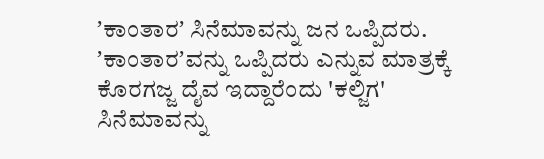ʼಕಾಂತಾರʼ ಸಿನೆಮಾವನ್ನು ಜನ ಒಪ್ಪಿದರು.
ʼಕಾಂತಾರʼವನ್ನು ಒಪ್ಪಿದರು ಎನ್ನುವ ಮಾತ್ರಕ್ಕೆ ಕೊರಗಜ್ಜ ದೈವ ಇದ್ದಾರೆಂದು 'ಕಲ್ಜಿಗ' ಸಿನೆಮಾವನ್ನು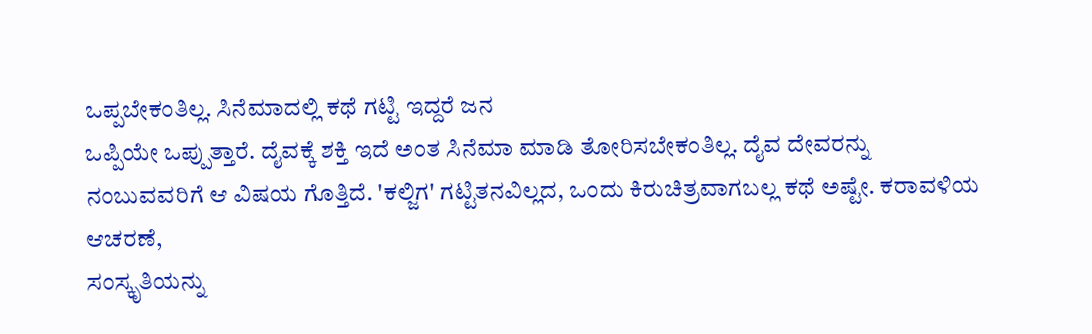ಒಪ್ಪಬೇಕಂತಿಲ್ಲ. ಸಿನೆಮಾದಲ್ಲಿ ಕಥೆ ಗಟ್ಟಿ ಇದ್ದರೆ ಜನ
ಒಪ್ಪಿಯೇ ಒಪ್ಪುತ್ತಾರೆ. ದೈವಕ್ಕೆ ಶಕ್ತಿ ಇದೆ ಅಂತ ಸಿನೆಮಾ ಮಾಡಿ ತೋರಿಸಬೇಕಂತಿಲ್ಲ. ದೈವ ದೇವರನ್ನು
ನಂಬುವವರಿಗೆ ಆ ವಿಷಯ ಗೊತ್ತಿದೆ. 'ಕಲ್ಜಿಗ' ಗಟ್ಟಿತನವಿಲ್ಲದ, ಒಂದು ಕಿರುಚಿತ್ರವಾಗಬಲ್ಲ ಕಥೆ ಅಷ್ಟೇ. ಕರಾವಳಿಯ ಆಚರಣೆ,
ಸಂಸ್ಕೃತಿಯನ್ನು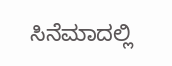ಸಿನೆಮಾದಲ್ಲಿ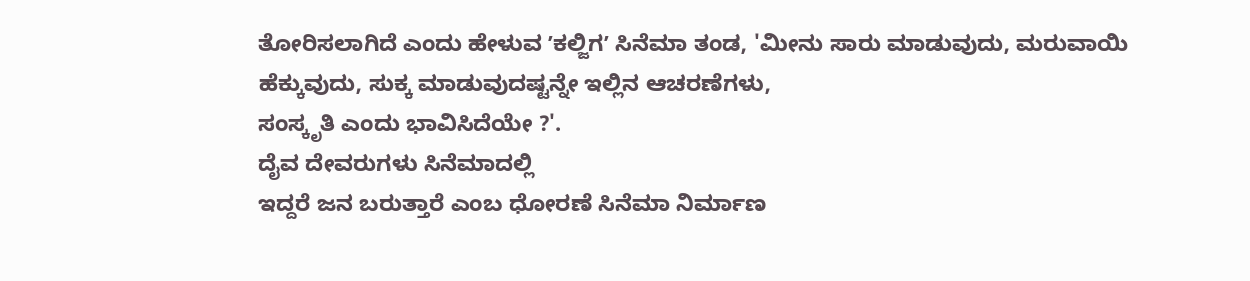ತೋರಿಸಲಾಗಿದೆ ಎಂದು ಹೇಳುವ ʼಕಲ್ಜಿಗʼ ಸಿನೆಮಾ ತಂಡ, 'ಮೀನು ಸಾರು ಮಾಡುವುದು, ಮರುವಾಯಿ ಹೆಕ್ಕುವುದು, ಸುಕ್ಕ ಮಾಡುವುದಷ್ಟನ್ನೇ ಇಲ್ಲಿನ ಆಚರಣೆಗಳು,
ಸಂಸ್ಕೃತಿ ಎಂದು ಭಾವಿಸಿದೆಯೇ ?'.
ದೈವ ದೇವರುಗಳು ಸಿನೆಮಾದಲ್ಲಿ
ಇದ್ದರೆ ಜನ ಬರುತ್ತಾರೆ ಎಂಬ ಧೋರಣೆ ಸಿನೆಮಾ ನಿರ್ಮಾಣ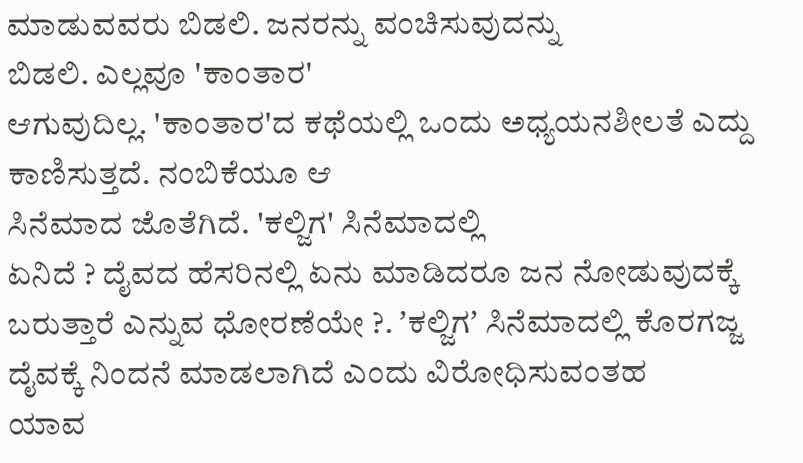ಮಾಡುವವರು ಬಿಡಲಿ. ಜನರನ್ನು ವಂಚಿಸುವುದನ್ನು
ಬಿಡಲಿ. ಎಲ್ಲವೂ 'ಕಾಂತಾರ'
ಆಗುವುದಿಲ್ಲ. 'ಕಾಂತಾರ'ದ ಕಥೆಯಲ್ಲಿ ಒಂದು ಅಧ್ಯಯನಶೀಲತೆ ಎದ್ದು ಕಾಣಿಸುತ್ತದೆ. ನಂಬಿಕೆಯೂ ಆ
ಸಿನೆಮಾದ ಜೊತೆಗಿದೆ. 'ಕಲ್ಜಿಗ' ಸಿನೆಮಾದಲ್ಲಿ
ಏನಿದೆ ? ದೈವದ ಹೆಸರಿನಲ್ಲಿ ಏನು ಮಾಡಿದರೂ ಜನ ನೋಡುವುದಕ್ಕೆ
ಬರುತ್ತಾರೆ ಎನ್ನುವ ಧೋರಣೆಯೇ ?. ʼಕಲ್ಜಿಗʼ ಸಿನೆಮಾದಲ್ಲಿ ಕೊರಗಜ್ಜ ದೈವಕ್ಕೆ ನಿಂದನೆ ಮಾಡಲಾಗಿದೆ ಎಂದು ವಿರೋಧಿಸುವಂತಹ
ಯಾವ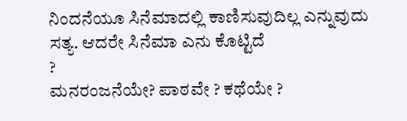ನಿಂದನೆಯೂ ಸಿನೆಮಾದಲ್ಲಿ ಕಾಣಿಸುವುದಿಲ್ಲ ಎನ್ನುವುದು ಸತ್ಯ. ಆದರೇ ಸಿನೆಮಾ ಎನು ಕೊಟ್ಟಿದೆ
?
ಮನರಂಜನೆಯೇ? ಪಾಠವೇ ? ಕಥೆಯೇ ?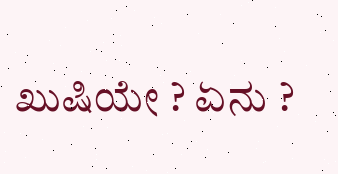ಖುಷಿಯೇ ? ಏನು ?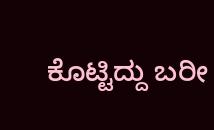ಕೊಟ್ಟಿದ್ದು ಬರೀ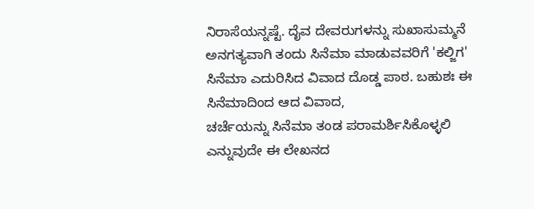ನಿರಾಸೆಯನ್ನಷ್ಟೆ. ದೈವ ದೇವರುಗಳನ್ನು ಸುಖಾಸುಮ್ಮನೆ
ಅನಗತ್ಯವಾಗಿ ತಂದು ಸಿನೆಮಾ ಮಾಡುವವರಿಗೆ 'ಕಲ್ಜಿಗ' ಸಿನೆಮಾ ಎದುರಿಸಿದ ವಿವಾದ ದೊಡ್ಡ ಪಾಠ. ಬಹುಶಃ ಈ ಸಿನೆಮಾದಿಂದ ಆದ ವಿವಾದ,
ಚರ್ಚೆಯನ್ನು ಸಿನೆಮಾ ತಂಡ ಪರಾಮರ್ಶಿಸಿಕೊಳ್ಳಲಿ ಎನ್ನುವುದೇ ಈ ಲೇಖನದ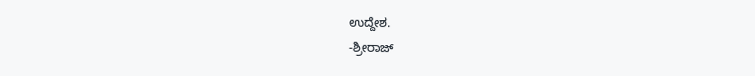ಉದ್ದೇಶ.
-ಶ್ರೀರಾಜ್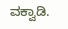ವಕ್ವಾಡಿ.